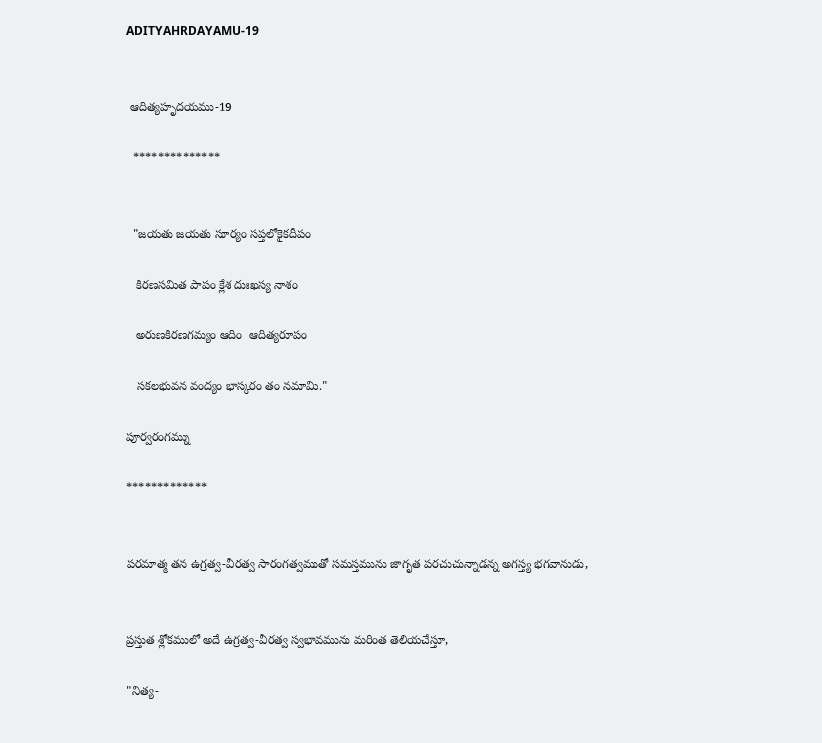ADITYAHRDAYAMU-19


 ఆదిత్యహృదయము-19

  **************


  "జయతు జయతు సూర్యం సప్తలోకైకదీపం

   కిరణసమిత పాపం క్లేశ దుఃఖస్య నాశం

   అరుణకిరణగమ్యం ఆదిం  ఆదిత్యరూపం

   సకలభువన వంద్యం భాస్కరం తం నమామి."

పూర్వరంగమ్ను

*************


పరమాత్మ తన ఉగ్రత్వ-వీరత్వ సారంగత్వముతో సమస్తమును జాగృత పరచుచున్నాడన్న అగస్త్య భగవానుడు,


ప్రస్తుత శ్లోకములో అదే ఉగ్రత్వ-వీరత్వ స్వభావమును మరింత తెలియచేస్తూ,

"నిత్య-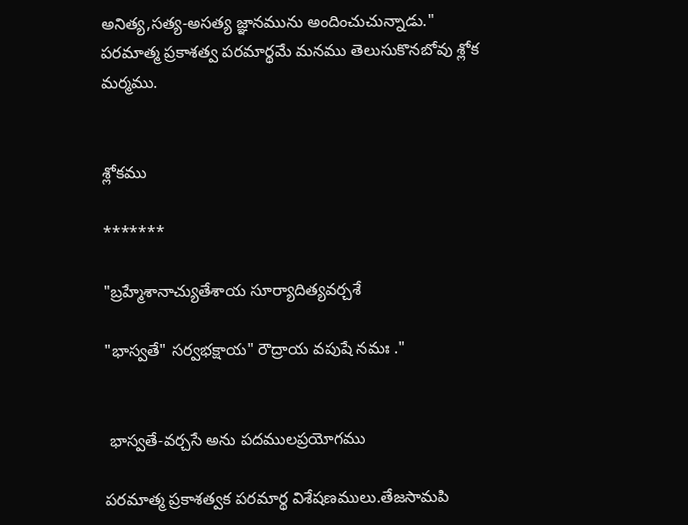అనిత్య,సత్య-అసత్య జ్ఞానమును అందించుచున్నాడు." పరమాత్మ ప్రకాశత్వ పరమార్థమే మనము తెలుసుకొనబోవు శ్లోక మర్మము.


శ్లోకము

*******

"బ్రహ్మేశానాచ్యుతేశాయ సూర్యాదిత్యవర్చశే

"భాస్వతే" సర్వభక్షాయ" రౌద్రాయ వపుషే నమః ."


 భాస్వతే-వర్చసే అను పదములప్రయోగము

పరమాత్మ ప్రకాశత్వక పరమార్థ విశేషణములు.తేజసామపి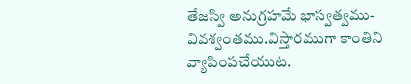తేజస్వి అనుగ్రహమే భాస్వత్వము-వివశ్వంతము.విస్తారముగా కాంతిని వ్యాపింపచేయుట.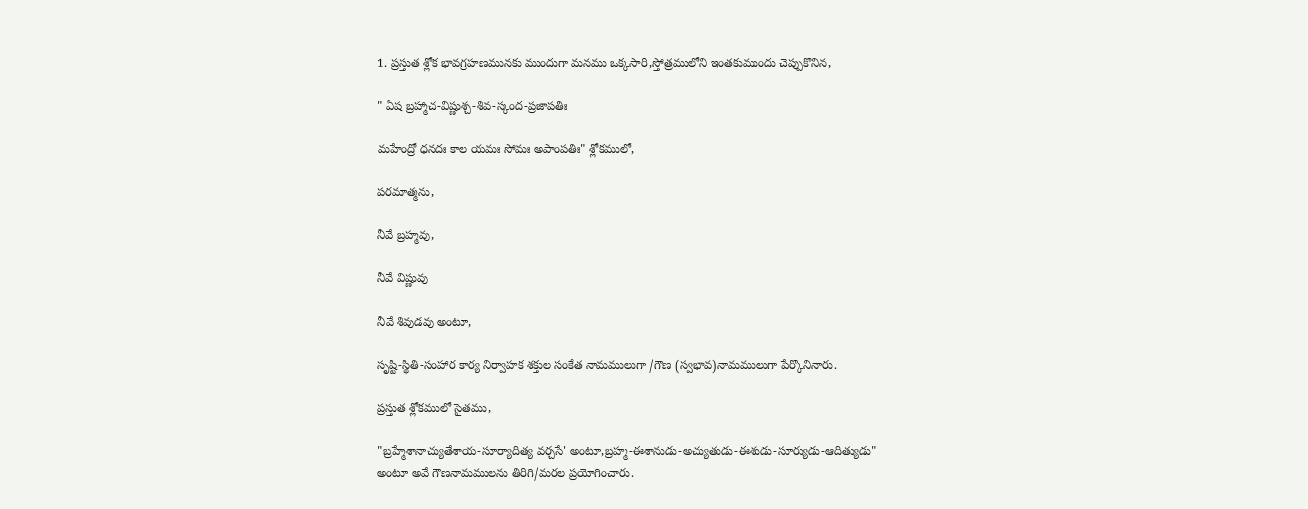1. ప్రస్తుత శ్లోక భావగ్రహణమునకు ముందుగా మనము ఒక్కసారి,స్తోత్రములోని ఇంతకుముందు చెప్పుకొనిన,

" ఏష బ్రహ్మాచ-విష్ణుశ్చ-శివ-స్కంద-ప్రజాపతిః

మహేంద్రో ధనదః కాల యమః సోమః అపాంపతిః" శ్లోకములో,

పరమాత్మను,

నీవే బ్రహ్మవు,

నీవే విష్ణువు

నీవే శివుడవు అంటూ,

సృష్టి-స్థితి-సంహార కార్య నిర్వాహక శక్తుల సంకేత నామములుగా /గౌణ (స్వభావ)నామములుగా పేర్కొనినారు.

ప్రస్తుత శ్లోకములో సైతము,

"బ్రహ్మేశానాచ్యుతేశాయ-సూర్యాదిత్య వర్చసే' అంటూ,బ్రహ్మ-ఈశానుడు-అచ్యుతుడు-ఈశుడు-సూర్యుడు-ఆదిత్యుడు" అంటూ అవే గౌణనామములను తిరిగి/మరల ప్రయోగించారు.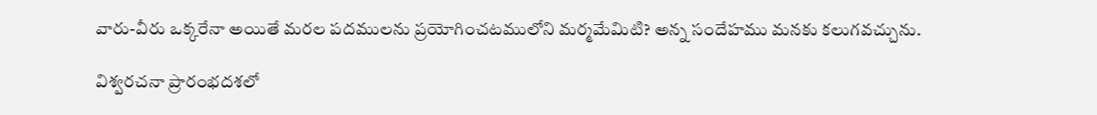వారు-వీరు ఒక్కరేనా అయితే మరల పదములను ప్రయోగించటములోని మర్మమేమిటి? అన్న సందేహము మనకు కలుగవచ్చును.

విశ్వరచనా ప్రారంభదశలో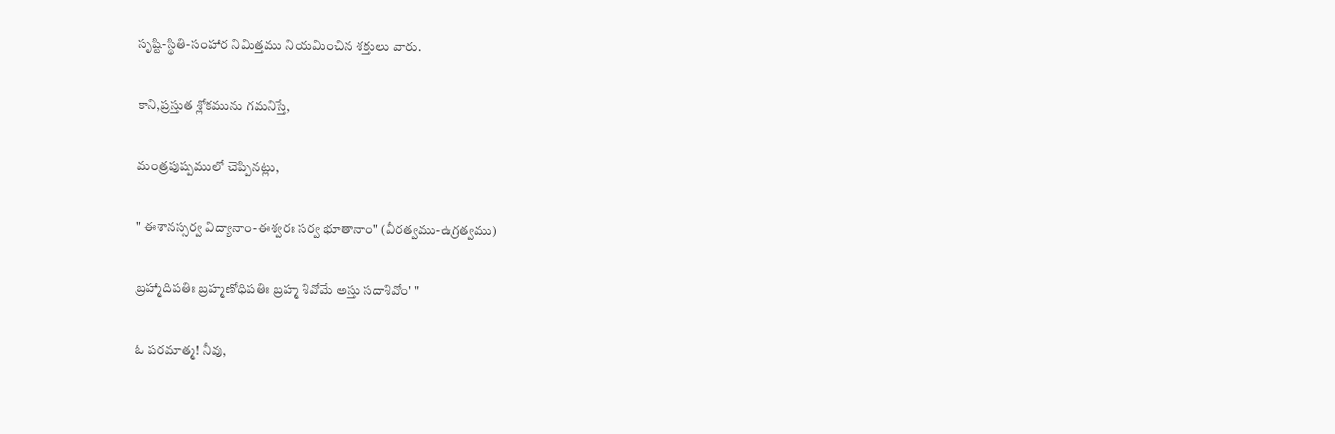సృష్టి-స్థితి-సంహార నిమిత్తము నియమించిన శక్తులు వారు.

కాని,ప్రస్తుత శ్లోకమును గమనిస్తే,

మంత్రపుష్పములో చెప్పినట్లు,

" ఈశానస్సర్వ విద్యానాం-ఈశ్వరః సర్వ భూతానాం" (వీరత్వము-ఉగ్రత్వము)

బ్రహ్మాదిపతిః బ్రహ్మణోధిపతిః బ్రహ్మ శివోమే అస్తు సదాశివోం' "

ఓ పరమాత్మ! నీవు,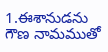1.ఈశానుడను గౌణ నామముతో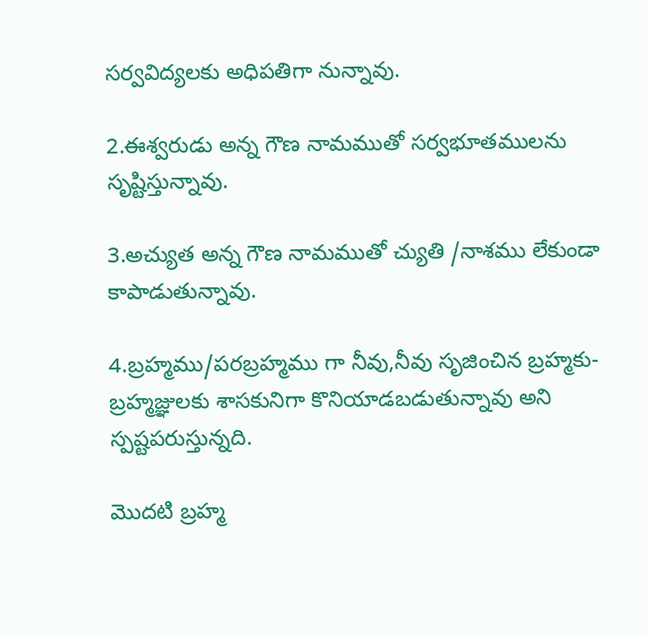సర్వవిద్యలకు అధిపతిగా నున్నావు.

2.ఈశ్వరుడు అన్న గౌణ నామముతో సర్వభూతములను సృష్టిస్తున్నావు.

3.అచ్యుత అన్న గౌణ నామముతో చ్యుతి /నాశము లేకుండా కాపాడుతున్నావు.

4.బ్రహ్మము/పరబ్రహ్మము గా నీవు,నీవు సృజించిన బ్రహ్మకు-బ్రహ్మజ్ఞులకు శాసకునిగా కొనియాడబడుతున్నావు అని స్పష్టపరుస్తున్నది.

మొదటి బ్రహ్మ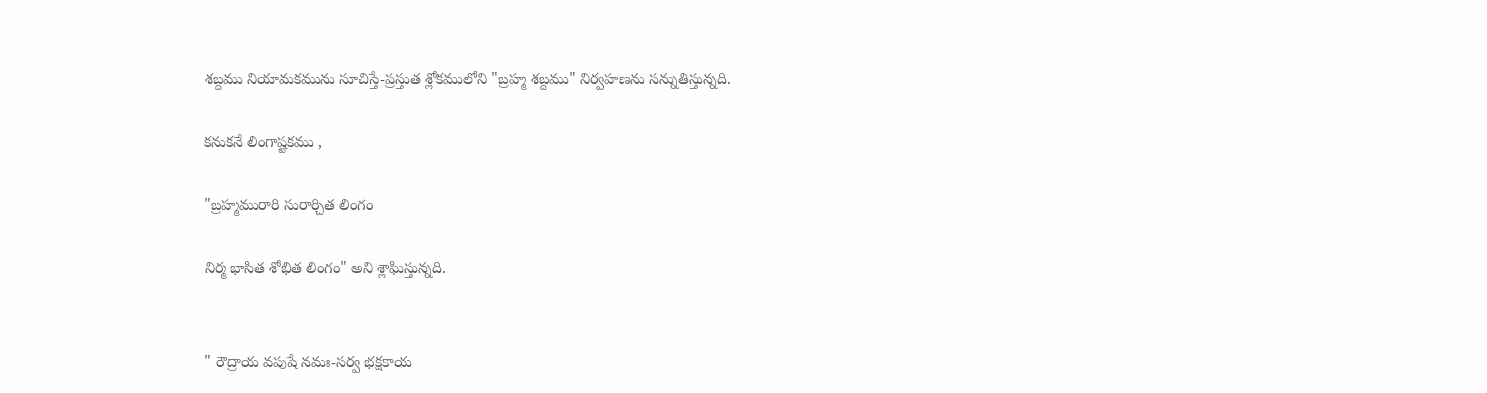శబ్దము నియామకమును సూచిస్తే-ప్రస్తుత శ్లోకములోని "బ్రహ్మ శబ్దము" నిర్వహణను సన్నుతిస్తున్నది.

కనుకనే లింగాష్టకము ,

"బ్రహ్మమురారి సురార్చిత లింగం

నిర్మ భాసిత శోభిత లింగం" అని శ్లాఘిస్తున్నది.


" రౌద్రాయ వపుషే నమః-సర్వ భక్షకాయ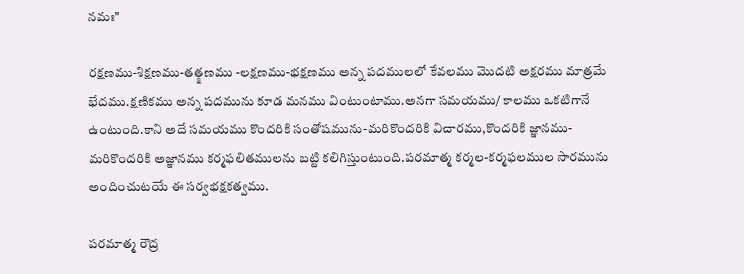నమః"

రక్షణము-శిక్షణము-తత్క్షణము -లక్షణము-భక్షణము అన్న పదములలో కేవలము మొదటి అక్షరము మాత్రమే భేదము.క్షణికము అన్న పదమును కూడ మనము వింటుంటాము.అనగా సమయము/ కాలము ఒకటిగానే ఉంటుంది.కాని అదే సమయము కొందరికి సంతోషమును-మరికొందరికి విచారము,కొందరికి జ్ఞానము-మరికొందరికి అజ్ఞానము కర్మఫలితములను బట్టి కలిగిస్తుంటుంది.పరమాత్మ కర్మల-కర్మఫలముల సారమును అందించుటయే ఈ సర్వభక్షకత్వము.

పరమాత్మ రౌద్ర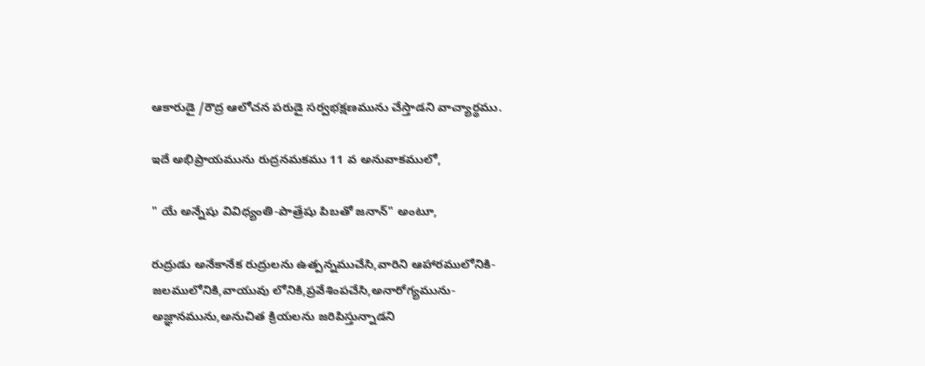ఆకారుడై /రౌద్ర ఆలోచన పరుడై సర్వభక్షణమును చేస్తాడని వాచ్యార్థము.

ఇదే అభిప్రాయమును రుద్రనమకము 11 వ అనువాకములో,

" యే అన్నేషు వివిధ్యంతి-పాత్రేషు పిబతో జనాన్" అంటూ,

రుద్రుడు అనేకానేక రుద్రులను ఉత్పన్నముచేసి,వారిని ఆహారములోనికి-జలములోనికి,వాయువు లోనికి,ప్రవేశింపచేసి,అనారోగ్యమును-అజ్ఞానమును,అనుచిత క్రియలను జరిపిస్తున్నాడని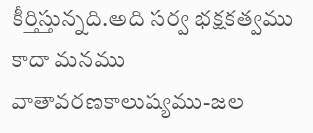కీర్తిస్తున్నది.అది సర్వ భక్షకత్వము కాదా మనము వాతావరణకాలుష్యము-జల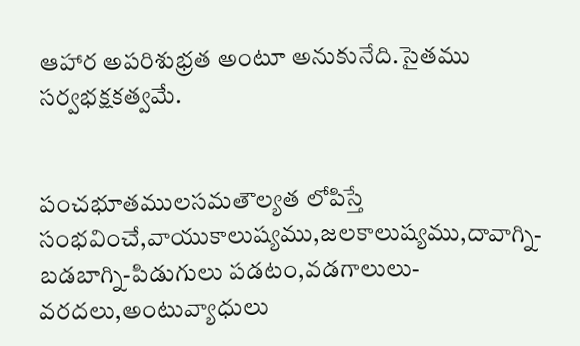ఆహార అపరిశుభ్రత అంటూ అనుకునేది.సైతము సర్వభక్షకత్వమే.


పంచభూతములసమతౌల్యత లోపిస్తే సంభవించే,వాయుకాలుష్యము,జలకాలుష్యము,దావాగ్ని-బడబాగ్ని-పిడుగులు పడటం,వడగాలులు-వరదలు,అంటువ్యాధులు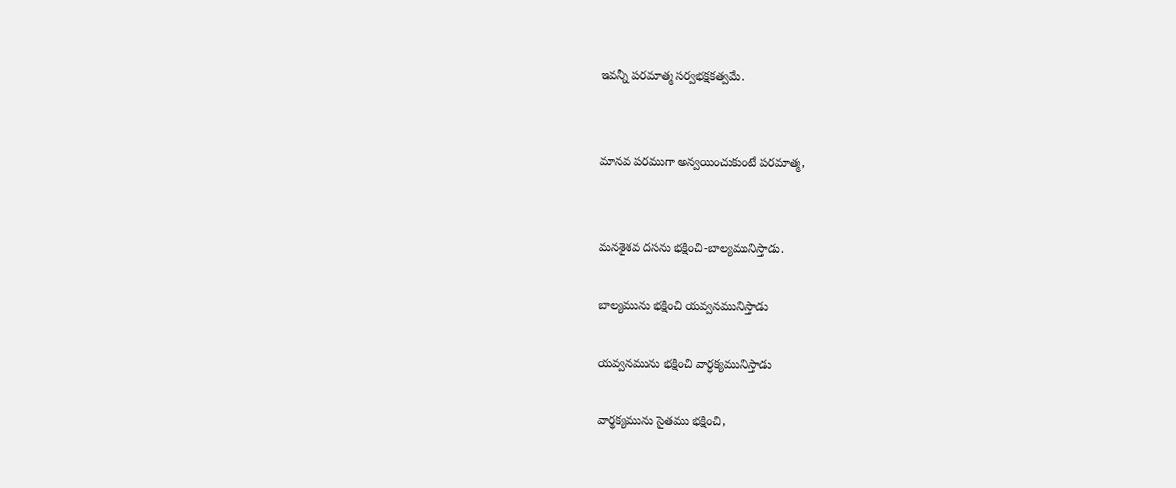ఇవన్నీ పరమాత్మ సర్వభక్షకత్వమే.


మానవ పరముగా అన్వయించుకుంటే పరమాత్మ,


మనశైశవ దసను భక్షించి-బాల్యమునిస్తాడు.

బాల్యమును భక్షించి యవ్వనమునిస్తాడు

యవ్వనమును భక్షించి వార్ధక్యమునిస్తాడు

వార్థక్యమును సైతము భక్షించి,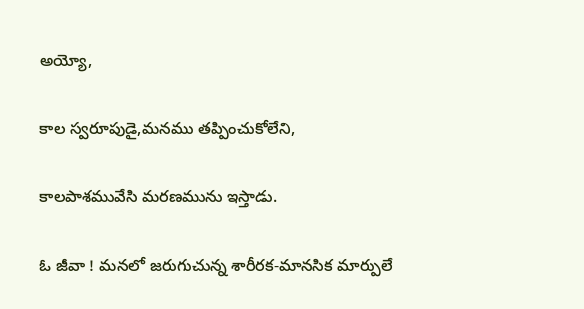అయ్యో,

కాల స్వరూపుడై,మనము తప్పించుకోలేని,

కాలపాశమువేసి మరణమును ఇస్తాడు.

ఓ జీవా ! మనలో జరుగుచున్న శారీరక-మానసిక మార్పులే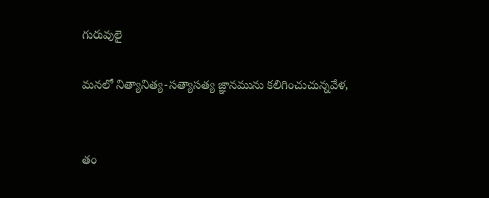గురువులై

మనలో నిత్యానిత్య-సత్యాసత్య జ్ఞానమును కలిగించుచున్నవేళ,


తం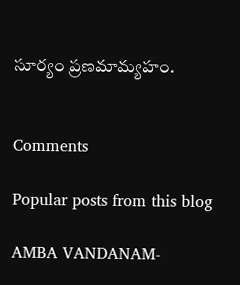సూర్యం ప్రణమామ్యహం.


Comments

Popular posts from this blog

AMBA VANDANAM-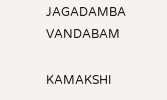JAGADAMBA VANDABAM

KAMAKSHI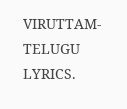VIRUTTAM-TELUGU LYRICS.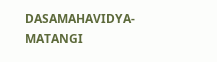DASAMAHAVIDYA-MATANGI